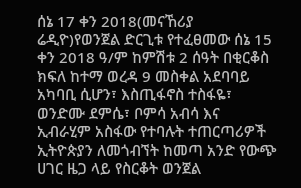ሰኔ 17 ቀን 2018(መናኸሪያ ሬዲዮ)የወንጀል ድርጊቱ የተፈፀመው ሰኔ 15 ቀን 2018 ዓ/ም ከምሽቱ 2 ሰዓት በቂርቆስ ክፍለ ከተማ ወረዳ 9 መስቀል አደባባይ አካባቢ ሲሆን፣ እስጢፋኖስ ተስፋዬ፣ ወንድሙ ደምሴ፣ ቦምሳ አብሳ እና ኢብራሂም አስፋው የተባሉት ተጠርጣሪዎች ኢትዮጵያን ለመጎብኘት ከመጣ አንድ የውጭ ሀገር ዜጋ ላይ የስርቆት ወንጀል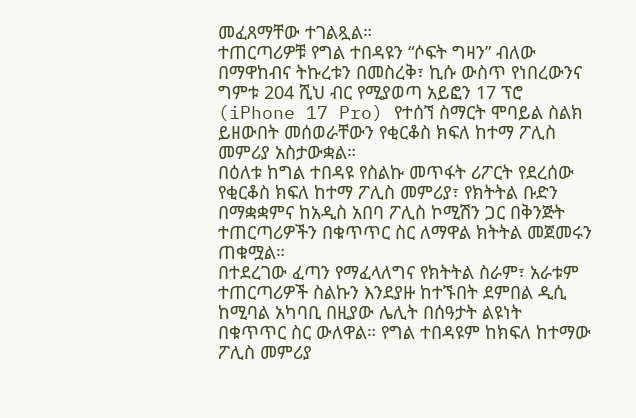መፈጸማቸው ተገልጿል።
ተጠርጣሪዎቹ የግል ተበዳዩን “ሶፍት ግዛን” ብለው በማዋከብና ትኩረቱን በመስረቅ፣ ኪሱ ውስጥ የነበረውንና ግምቱ 204 ሺህ ብር የሚያወጣ አይፎን 17 ፕሮ (iPhone 17 Pro) የተሰኘ ስማርት ሞባይል ስልክ ይዘውበት መሰወራቸውን የቂርቆስ ክፍለ ከተማ ፖሊስ መምሪያ አስታውቋል።
በዕለቱ ከግል ተበዳዩ የስልኩ መጥፋት ሪፖርት የደረሰው የቂርቆስ ክፍለ ከተማ ፖሊስ መምሪያ፣ የክትትል ቡድን በማቋቋምና ከአዲስ አበባ ፖሊስ ኮሚሽን ጋር በቅንጅት ተጠርጣሪዎችን በቁጥጥር ስር ለማዋል ክትትል መጀመሩን ጠቁሟል።
በተደረገው ፈጣን የማፈላለግና የክትትል ስራም፣ አራቱም ተጠርጣሪዎች ስልኩን እንደያዙ ከተኙበት ደምበል ዲሲ ከሚባል አካባቢ በዚያው ሌሊት በሰዓታት ልዩነት በቁጥጥር ስር ውለዋል። የግል ተበዳዩም ከክፍለ ከተማው ፖሊስ መምሪያ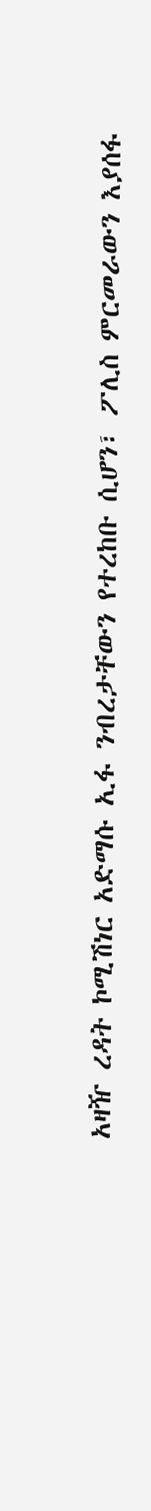አዛዥ ረዳት ኮሚሽነር አድማሱ ኢፋ ንብረታቸውን የተረከቡ ሲሆን፣ ፖሊስ ምርመራውን እያሰፋ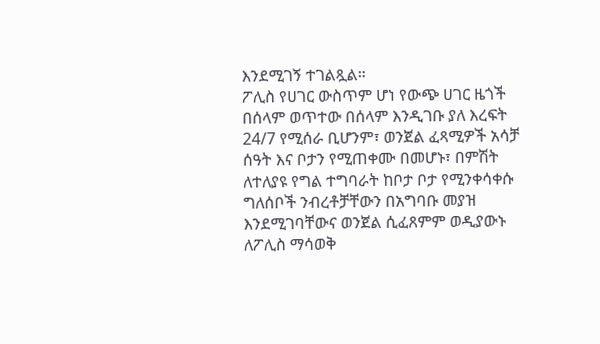እንደሚገኝ ተገልጿል።
ፖሊስ የሀገር ውስጥም ሆነ የውጭ ሀገር ዜጎች በሰላም ወጥተው በሰላም እንዲገቡ ያለ እረፍት 24/7 የሚሰራ ቢሆንም፣ ወንጀል ፈጻሚዎች አሳቻ ሰዓት እና ቦታን የሚጠቀሙ በመሆኑ፣ በምሽት ለተለያዩ የግል ተግባራት ከቦታ ቦታ የሚንቀሳቀሱ ግለሰቦች ንብረቶቻቸውን በአግባቡ መያዝ እንደሚገባቸውና ወንጀል ሲፈጸምም ወዲያውኑ ለፖሊስ ማሳወቅ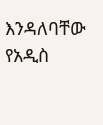እንዳለባቸው የአዲስ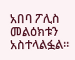አበባ ፖሊስ መልዕክቱን አስተላልፏል።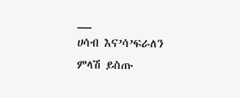__
ሀሳብ እና’ሳ’ፍራለን
ምላሽ ይስጡ